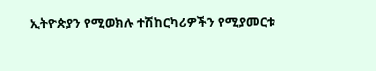ኢትዮጵያን የሚወክሉ ተሽከርካሪዎችን የሚያመርቱ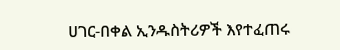ሀገር-በቀል ኢንዱስትሪዎች እየተፈጠሩ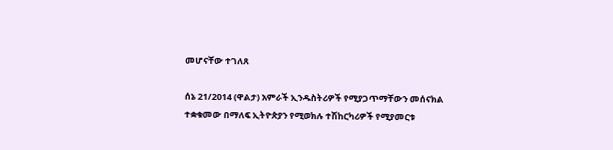መሆናቸው ተገለጸ

ሰኔ 21/2014 (ዋልታ) አምራች ኢንዱስትሪዎች የሚያጋጥማቸውን መሰናክል ተቋቁመው በማለፍ ኢትዮጵያን የሚወክሉ ተሽከርካሪዎች የሚያመርቱ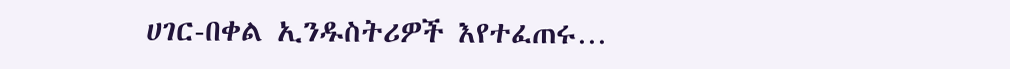ሀገር-በቀል ኢንዱስትሪዎች እየተፈጠሩ…